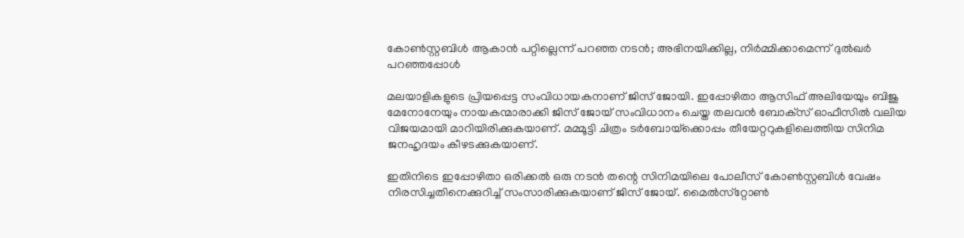കോണ്‍സ്റ്റബിള്‍ ആകാന്‍ പറ്റില്ലെന്ന് പറഞ്ഞ നടന്‍; അഭിനയിക്കില്ല, നിര്‍മ്മിക്കാമെന്ന് ദുല്‍ഖര്‍ പറഞ്ഞപ്പോള്‍

മലയാളികളുടെ പ്രിയപ്പെട്ട സംവിധായകനാണ് ജിസ് ജോയി. ഇപ്പോഴിതാ ആസിഫ് അലിയേയും ബിജു മേനോനേയും നായകന്മാരാക്കി ജിസ് ജോയ് സംവിധാനം ചെയ്ത തലവന്‍ ബോക്‌സ് ഓഫീസില്‍ വലിയ വിജയമായി മാറിയിരിക്കുകയാണ്. മമ്മൂട്ടി ചിത്രം ടര്‍ബോയ്‌ക്കൊപ്പം തീയേറ്ററുകളിലെത്തിയ സിനിമ ജനഹൃദയം കീഴടക്കുകയാണ്.

ഇതിനിടെ ഇപ്പോഴിതാ ഒരിക്കല്‍ ഒരു നടന്‍ തന്റെ സിനിമയിലെ പോലീസ് കോണ്‍സ്റ്റബിള്‍ വേഷം നിരസിച്ചതിനെക്കുറിച്ച് സംസാരിക്കുകയാണ് ജിസ് ജോയ്. മൈല്‍സ്‌റ്റോണ്‍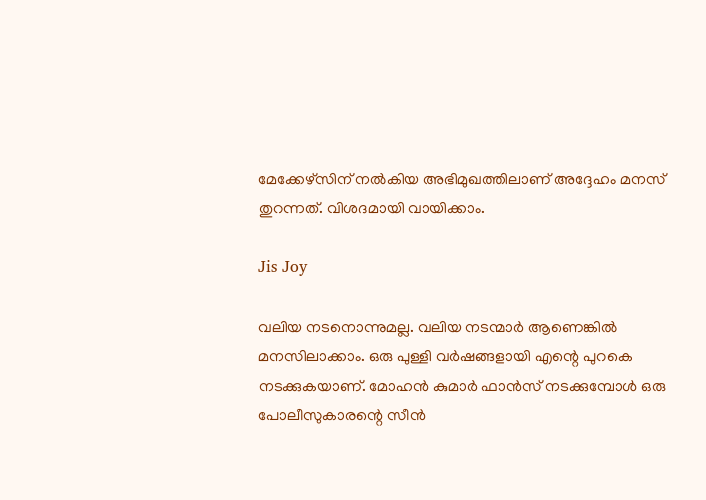മേക്കേഴ്‌സിന് നല്‍കിയ അഭിമുഖത്തിലാണ് അദ്ദേഹം മനസ് തുറന്നത്. വിശദമായി വായിക്കാം.

Jis Joy

വലിയ നടനൊന്നുമല്ല. വലിയ നടന്മാര്‍ ആണെങ്കില്‍ മനസിലാക്കാം. ഒരു പുള്ളി വര്‍ഷങ്ങളായി എന്റെ പുറകെ നടക്കുകയാണ്. മോഹന്‍ കുമാര്‍ ഫാന്‍സ് നടക്കുമ്പോള്‍ ഒരു പോലീസുകാരന്റെ സീന്‍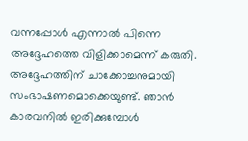വന്നപ്പോള്‍ എന്നാല്‍ പിന്നെ അദ്ദേഹത്തെ വിളിക്കാമെന്ന് കരുതി. അദ്ദേഹത്തിന് ചാക്കോച്ചനുമായി സംഭാഷണമൊക്കെയുണ്ട്. ഞാന്‍ കാരവനില്‍ ഇരിക്കുമ്പോള്‍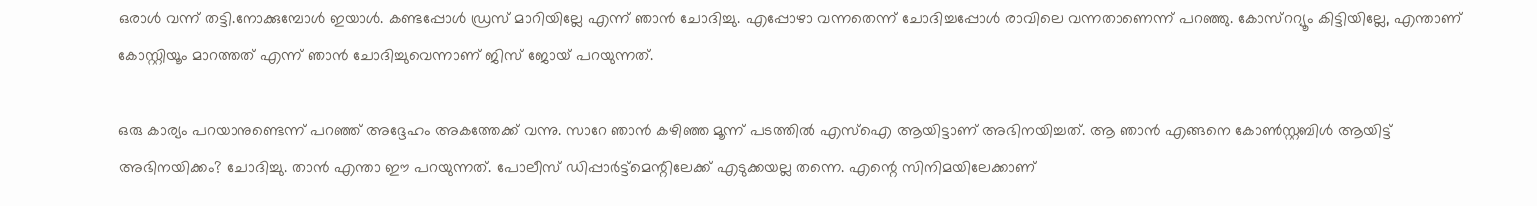ഒരാള്‍ വന്ന് തട്ടി.നോക്കുമ്പോള്‍ ഇയാള്‍. കണ്ടപ്പോള്‍ ഡ്രസ് മാറിയില്ലേ എന്ന് ഞാന്‍ ചോദിച്ചു. എപ്പോഴാ വന്നതെന്ന് ചോദിച്ചപ്പോള്‍ രാവിലെ വന്നതാണെന്ന് പറഞ്ഞു. കോസ്‌ററ്യൂം കിട്ടിയില്ലേ, എന്താണ് കോസ്റ്റിയൂം മാറത്തത് എന്ന് ഞാന്‍ ചോദിച്ചുവെന്നാണ് ജിസ് ജോയ് പറയുന്നത്.

ഒരു കാര്യം പറയാനുണ്ടെന്ന് പറഞ്ഞ് അദ്ദേഹം അകത്തേക്ക് വന്നു. സാറേ ഞാന്‍ കഴിഞ്ഞ മൂന്ന് പടത്തില്‍ എസ്‌ഐ ആയിട്ടാണ് അഭിനയിച്ചത്. ആ ഞാന്‍ എങ്ങനെ കോണ്‍സ്റ്റബിള്‍ ആയിട്ട് അഭിനയിക്കം? ചോദിച്ചു. താന്‍ എന്താ ഈ പറയുന്നത്. പോലീസ് ഡിപ്പാര്‍ട്ട്‌മെന്റിലേക്ക് എടുക്കയല്ല തന്നെ. എന്റെ സിനിമയിലേക്കാണ്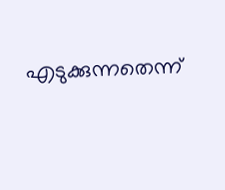എടുക്കുന്നതെന്ന്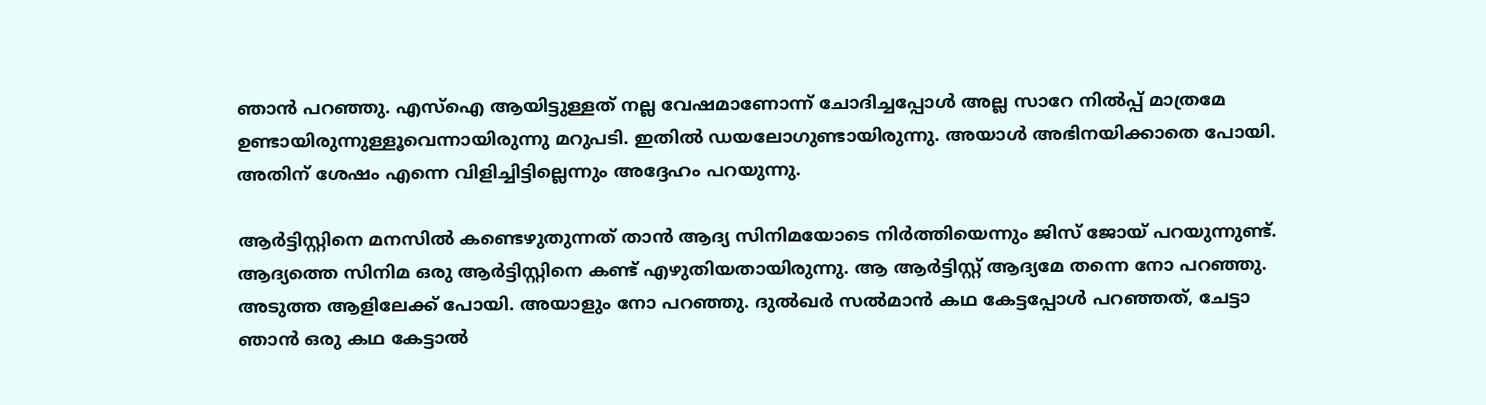ഞാന്‍ പറഞ്ഞു. എസ്‌ഐ ആയിട്ടുള്ളത് നല്ല വേഷമാണോന്ന് ചോദിച്ചപ്പോള്‍ അല്ല സാറേ നില്‍പ്പ് മാത്രമേ ഉണ്ടായിരുന്നുള്ളൂവെന്നായിരുന്നു മറുപടി. ഇതില്‍ ഡയലോഗുണ്ടായിരുന്നു. അയാള്‍ അഭിനയിക്കാതെ പോയി. അതിന് ശേഷം എന്നെ വിളിച്ചിട്ടില്ലെന്നും അദ്ദേഹം പറയുന്നു.

ആര്‍ട്ടിസ്റ്റിനെ മനസില്‍ കണ്ടെഴുതുന്നത് താന്‍ ആദ്യ സിനിമയോടെ നിര്‍ത്തിയെന്നും ജിസ് ജോയ് പറയുന്നുണ്ട്. ആദ്യത്തെ സിനിമ ഒരു ആര്‍ട്ടിസ്റ്റിനെ കണ്ട് എഴുതിയതായിരുന്നു. ആ ആര്‍ട്ടിസ്റ്റ് ആദ്യമേ തന്നെ നോ പറഞ്ഞു. അടുത്ത ആളിലേക്ക് പോയി. അയാളും നോ പറഞ്ഞു. ദുല്‍ഖര്‍ സല്‍മാന്‍ കഥ കേട്ടപ്പോള്‍ പറഞ്ഞത്, ചേട്ടാ ഞാന്‍ ഒരു കഥ കേട്ടാല്‍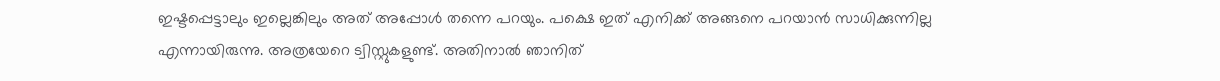ഇഷ്ടപ്പെട്ടാലും ഇല്ലെങ്കിലും അത് അപ്പോള്‍ തന്നെ പറയും. പക്ഷെ ഇത് എനിക്ക് അങ്ങനെ പറയാന്‍ സാധിക്കുന്നില്ല എന്നായിരുന്നു. അത്രയേറെ ട്വിസ്റ്റുകളുണ്ട്. അതിനാല്‍ ഞാനിത്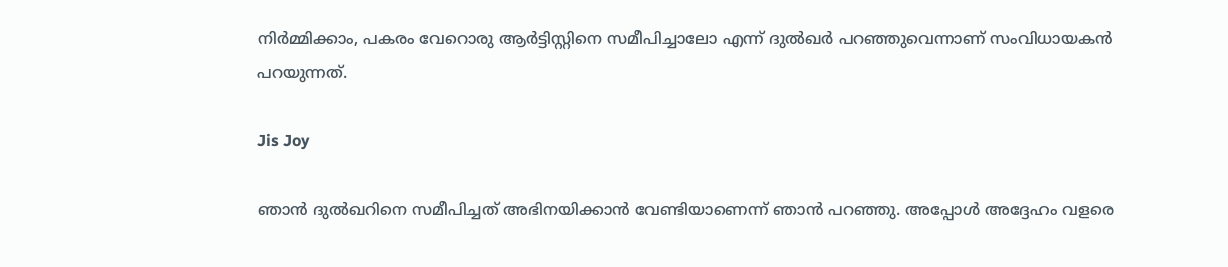നിര്‍മ്മിക്കാം, പകരം വേറൊരു ആര്‍ട്ടിസ്റ്റിനെ സമീപിച്ചാലോ എന്ന് ദുല്‍ഖര്‍ പറഞ്ഞുവെന്നാണ് സംവിധായകന്‍ പറയുന്നത്.

Jis Joy

ഞാന്‍ ദുല്‍ഖറിനെ സമീപിച്ചത് അഭിനയിക്കാന്‍ വേണ്ടിയാണെന്ന് ഞാന്‍ പറഞ്ഞു. അപ്പോള്‍ അദ്ദേഹം വളരെ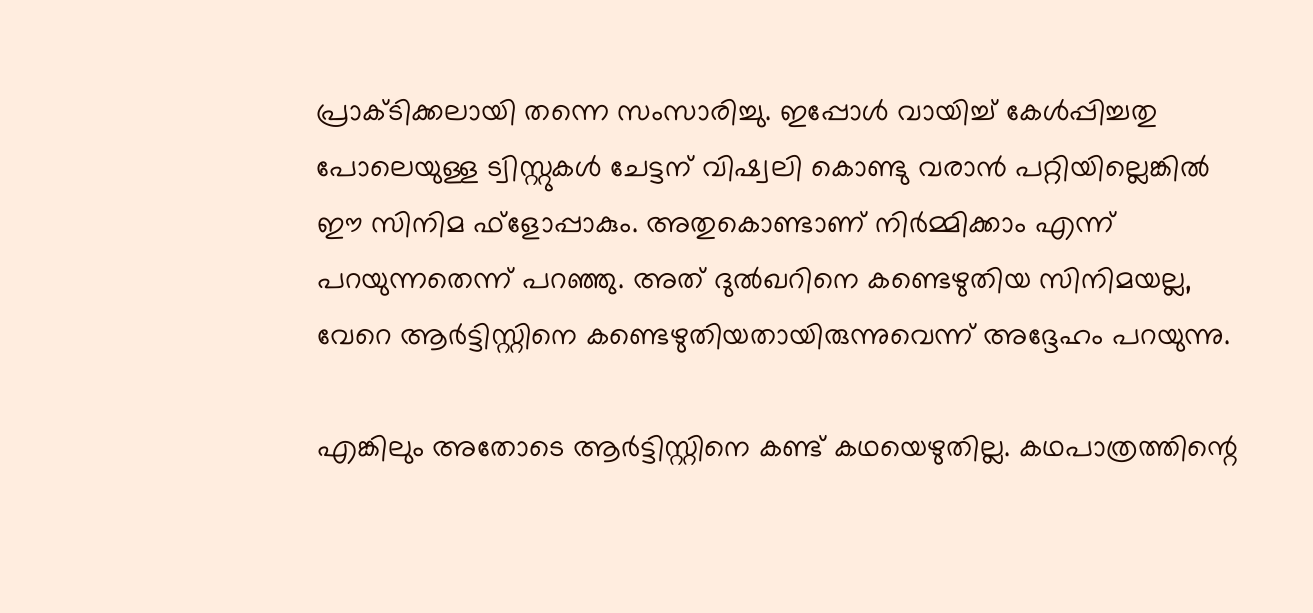പ്രാക്ടിക്കലായി തന്നെ സംസാരിച്ചു. ഇപ്പോള്‍ വായിച്ച് കേള്‍പ്പിച്ചതു പോലെയുള്ള ട്വിസ്റ്റുകള്‍ ചേട്ടന് വിഷ്വലി കൊണ്ടു വരാന്‍ പറ്റിയില്ലെങ്കില്‍ ഈ സിനിമ ഫ്‌ളോപ്പാകും. അതുകൊണ്ടാണ് നിര്‍മ്മിക്കാം എന്ന് പറയുന്നതെന്ന് പറഞ്ഞു. അത് ദുല്‍ഖറിനെ കണ്ടെഴുതിയ സിനിമയല്ല, വേറെ ആര്‍ട്ടിസ്റ്റിനെ കണ്ടെഴുതിയതായിരുന്നുവെന്ന് അദ്ദേഹം പറയുന്നു.

എങ്കിലും അതോടെ ആര്‍ട്ടിസ്റ്റിനെ കണ്ട് കഥയെഴുതില്ല. കഥപാത്രത്തിന്റെ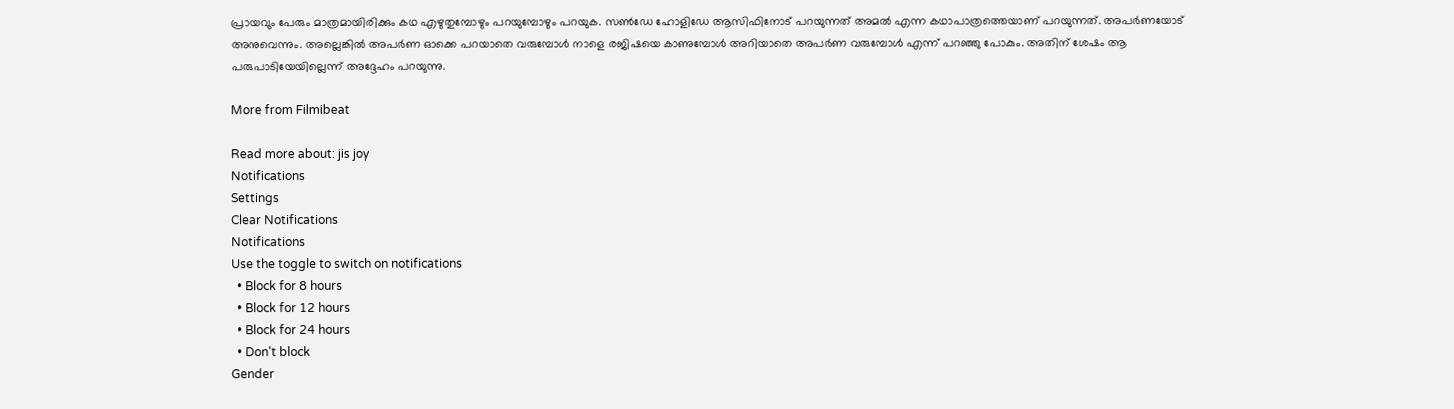പ്രായവും പേരും മാത്രമായിരിക്കും കഥ എഴുതുമ്പോഴും പറയുമ്പോഴും പറയുക. സണ്‍ഡേ ഹോളിഡേ ആസിഫിനോട് പറയുന്നത് അമല്‍ എന്ന കഥാപാത്രത്തെയാണ് പറയുന്നത്. അപര്‍ണയോട് അനുവെന്നും. അല്ലെങ്കില്‍ അപര്‍ണ ഓക്കെ പറയാതെ വരുമ്പോള്‍ നാളെ രജിഷയെ കാണുമ്പോള്‍ അറിയാതെ അപര്‍ണ വരുമ്പോള്‍ എന്ന് പറഞ്ഞു പോകും. അതിന് ശേഷം ആ പരുപാടിയേയില്ലെന്ന് അദ്ദേഹം പറയുന്നു.

More from Filmibeat

Read more about: jis joy
Notifications
Settings
Clear Notifications
Notifications
Use the toggle to switch on notifications
  • Block for 8 hours
  • Block for 12 hours
  • Block for 24 hours
  • Don't block
Gender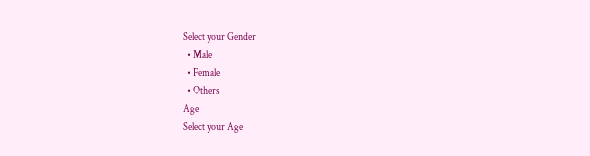Select your Gender
  • Male
  • Female
  • Others
Age
Select your Age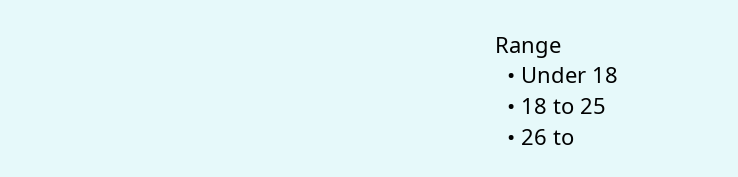Range
  • Under 18
  • 18 to 25
  • 26 to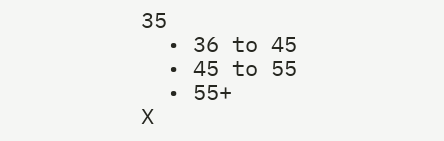35
  • 36 to 45
  • 45 to 55
  • 55+
X